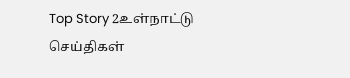Top Story 2உள்நாட்டு செய்திகள்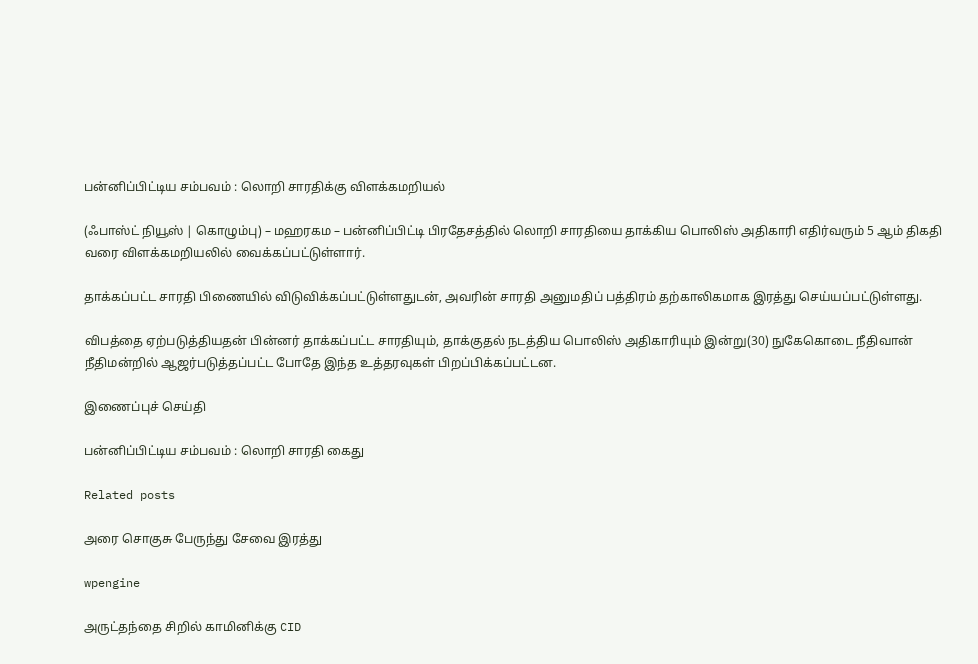பன்னிப்பிட்டிய சம்பவம் : லொறி சாரதிக்கு விளக்கமறியல்

(ஃபாஸ்ட் நியூஸ் | கொழும்பு) – மஹரகம – பன்னிப்பிட்டி பிரதேசத்தில் லொறி சாரதியை தாக்கிய பொலிஸ் அதிகாரி எதிர்வரும் 5 ஆம் திகதி வரை விளக்கமறியலில் வைக்கப்பட்டுள்ளார்.

தாக்கப்பட்ட சாரதி பிணையில் விடுவிக்கப்பட்டுள்ளதுடன், அவரின் சாரதி அனுமதிப் பத்திரம் தற்காலிகமாக இரத்து செய்யப்பட்டுள்ளது.

விபத்தை ஏற்படுத்தியதன் பின்னர் தாக்கப்பட்ட சாரதியும், தாக்குதல் நடத்திய பொலிஸ் அதிகாரியும் இன்று(30) நுகேகொடை நீதிவான் நீதிமன்றில் ஆஜர்படுத்தப்பட்ட போதே இந்த உத்தரவுகள் பிறப்பிக்கப்பட்டன.

இணைப்புச் செய்தி

பன்னிப்பிட்டிய சம்பவம் : லொறி சாரதி கைது

Related posts

அரை சொகுசு பேருந்து சேவை இரத்து

wpengine

அருட்தந்தை சிறில் காமினிக்கு CID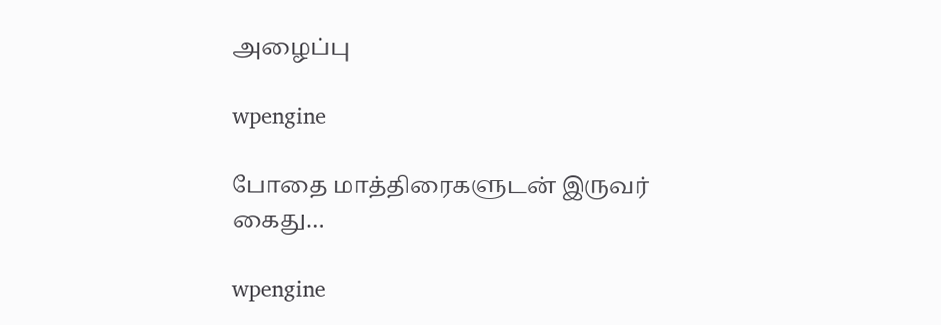அழைப்பு

wpengine

போதை மாத்திரைகளுடன் இருவர் கைது…

wpengine